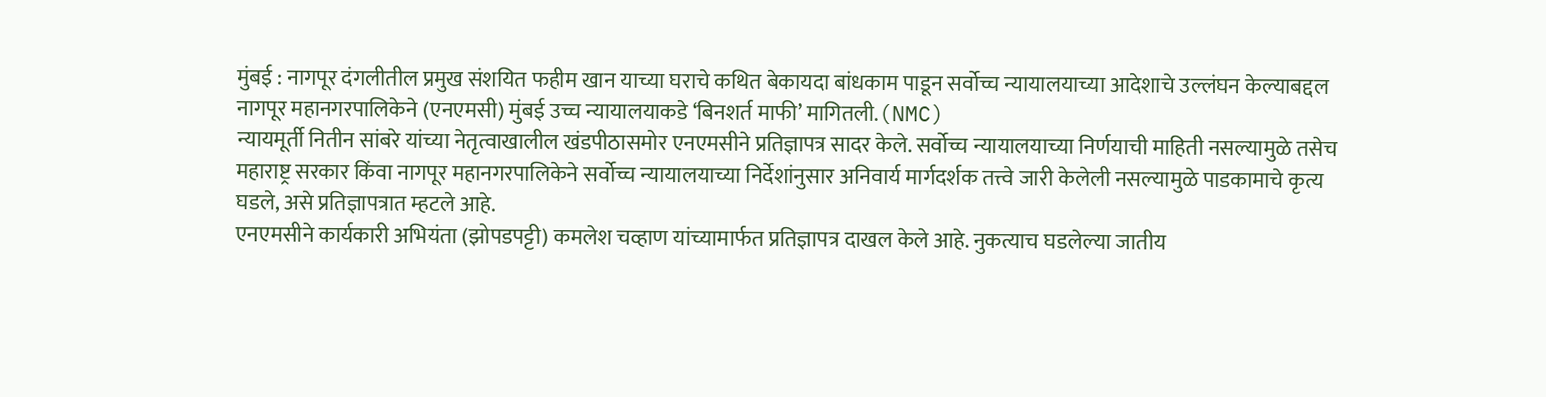मुंबई : नागपूर दंगलीतील प्रमुख संशयित फहीम खान याच्या घराचे कथित बेकायदा बांधकाम पाडून सर्वोच्च न्यायालयाच्या आदेशाचे उल्लंघन केल्याबद्दल नागपूर महानगरपालिकेने (एनएमसी) मुंबई उच्च न्यायालयाकडे ‘बिनशर्त माफी’ मागितली.(NMC)
न्यायमूर्ती नितीन सांबरे यांच्या नेतृत्वाखालील खंडपीठासमोर एनएमसीने प्रतिज्ञापत्र सादर केले. सर्वोच्च न्यायालयाच्या निर्णयाची माहिती नसल्यामुळे तसेच महाराष्ट्र सरकार किंवा नागपूर महानगरपालिकेने सर्वोच्च न्यायालयाच्या निर्देशांनुसार अनिवार्य मार्गदर्शक तत्त्वे जारी केलेली नसल्यामुळे पाडकामाचे कृत्य घडले, असे प्रतिज्ञापत्रात म्हटले आहे.
एनएमसीने कार्यकारी अभियंता (झोपडपट्टी) कमलेश चव्हाण यांच्यामार्फत प्रतिज्ञापत्र दाखल केले आहे. नुकत्याच घडलेल्या जातीय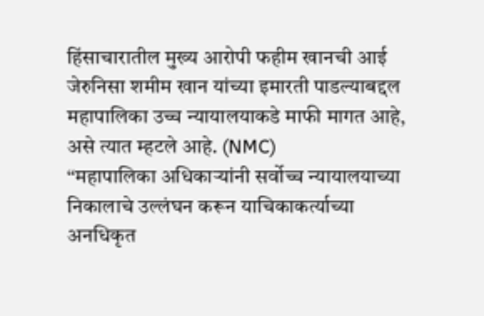हिंसाचारातील मुख्य आरोपी फहीम खानची आई जेरुनिसा शमीम खान यांच्या इमारती पाडल्याबद्दल महापालिका उच्च न्यायालयाकडे माफी मागत आहे, असे त्यात म्हटले आहे. (NMC)
‘‘महापालिका अधिकाऱ्यांनी सर्वोच्च न्यायालयाच्या निकालाचे उल्लंघन करून याचिकाकर्त्याच्या अनधिकृत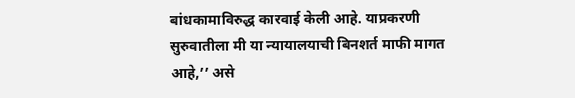बांधकामाविरुद्ध कारवाई केली आहे. याप्रकरणी सुरुवातीला मी या न्यायालयाची बिनशर्त माफी मागत आहे,’’ असे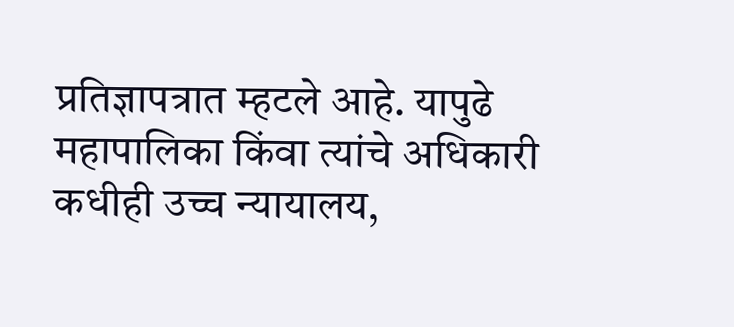प्रतिज्ञापत्रात म्हटले आहे. यापुढे महापालिका किंवा त्यांचे अधिकारी कधीही उच्च न्यायालय,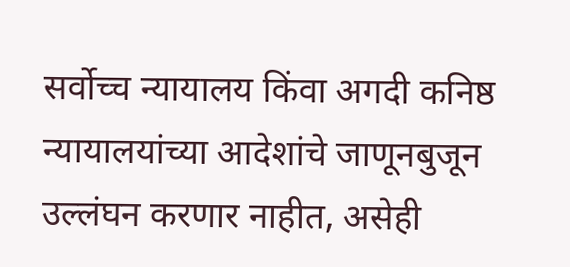सर्वोच्च न्यायालय किंवा अगदी कनिष्ठ न्यायालयांच्या आदेशांचे जाणूनबुजून उल्लंघन करणार नाहीत, असेही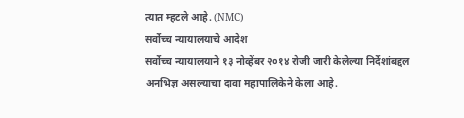त्यात म्हटले आहे. (NMC)
सर्वोच्च न्यायालयाचे आदेश
सर्वोच्च न्यायालयाने १३ नोव्हेंबर २०१४ रोजी जारी केलेल्या निर्देशांबद्दल अनभिज्ञ असल्याचा दावा महापालिकेने केला आहे.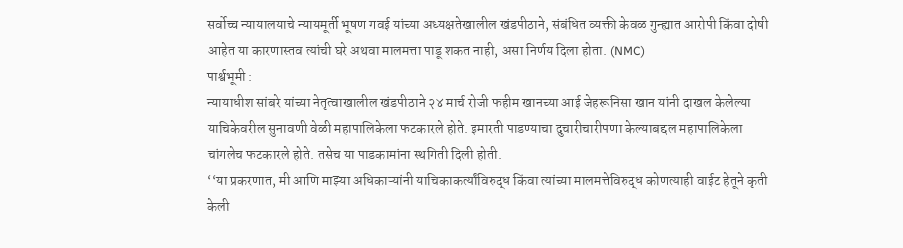सर्वोच्च न्यायालयाचे न्यायमूर्ती भूषण गवई यांच्या अध्यक्षतेखालील खंडपीठाने, संबंधित व्यक्ती केवळ गुन्ह्यात आरोपी किंवा दोषी आहेत या कारणास्तव त्यांची घरे अथवा मालमत्ता पाडू शकत नाही, असा निर्णय दिला होता. (NMC)
पार्श्वभूमी :
न्यायाधीश सांबरे यांच्या नेतृत्वाखालील खंडपीठाने २४ मार्च रोजी फहीम खानच्या आई जेहरूनिसा खान यांनी दाखल केलेल्या याचिकेवरील सुनावणी वेळी महापालिकेला फटकारले होते. इमारती पाडण्याचा दुचारीचारीपणा केल्याबद्दल महापालिकेला चांगलेच फटकारले होते. तसेच या पाडकामांना स्थगिती दिली होती.
‘‘या प्रकरणात, मी आणि माझ्या अधिकाऱ्यांनी याचिकाकर्त्यांविरुद्ध किंवा त्यांच्या मालमत्तेविरुद्ध कोणत्याही वाईट हेतूने कृती केली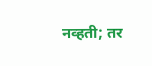नव्हती; तर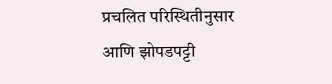प्रचलित परिस्थितीनुसार आणि झोपडपट्टी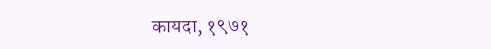कायदा, १९७१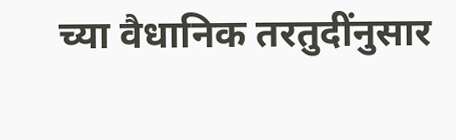च्या वैधानिक तरतुदींनुसार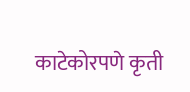काटेकोरपणे कृती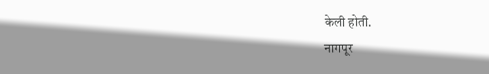केली होती.
नागपूर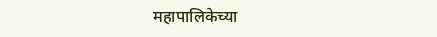महापालिकेच्या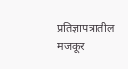प्रतिज्ञापत्रातील मजकूर